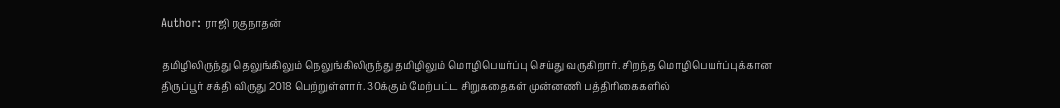Author: ராஜி ரகுநாதன்

தமிழிலிருந்து தெலுங்கிலும் நெலுங்கிலிருந்து தமிழிலும் மொழிபெயர்ப்பு செய்து வருகிறார். சிறந்த மொழிபெயர்ப்புக்கான திருப்பூர் சக்தி விருது 2018 பெற்றுள்ளார். 30க்கும் மேற்பட்ட சிறுகதைகள் முன்னணி பத்திரிகைகளில்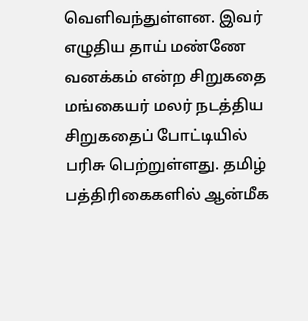வெளிவந்துள்ளன. இவர் எழுதிய தாய் மண்ணே வனக்கம் என்ற சிறுகதை மங்கையர் மலர் நடத்திய சிறுகதைப் போட்டியில் பரிசு பெற்றுள்ளது. தமிழ் பத்திரிகைகளில் ஆன்மீக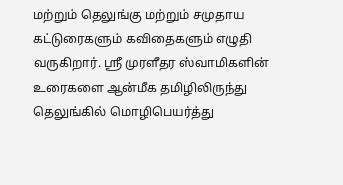மற்றும் தெலுங்கு மற்றும் சமுதாய கட்டுரைகளும் கவிதைகளும் எழுதி வருகிறார். ஸ்ரீ முரளீதர ஸ்வாமிகளின் உரைகளை ஆன்மீக தமிழிலிருந்து தெலுங்கில் மொழிபெயர்த்து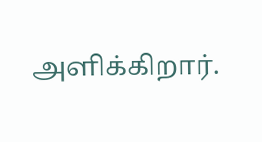அளிக்கிறார்.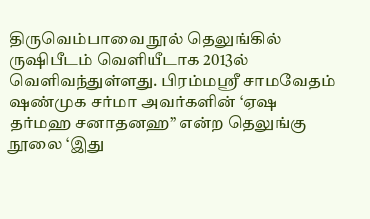திருவெம்பாவை நூல் தெலுங்கில் ருஷிபீடம் வெளியீடாக 2013ல் வெளிவந்துள்ளது. பிரம்மஸ்ரீ சாமவேதம் ஷண்முக சர்மா அவர்களின் ‘ஏஷ தர்மஹ சனாதனஹ” என்ற தெலுங்கு நூலை ‘இது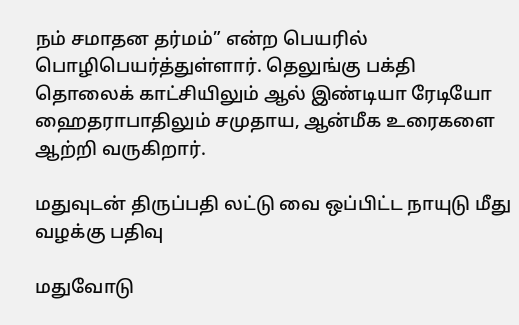நம் சமாதன தர்மம்” என்ற பெயரில் பொழிபெயர்த்துள்ளார். தெலுங்கு பக்தி தொலைக் காட்சியிலும் ஆல் இண்டியா ரேடியோ ஹைதராபாதிலும் சமுதாய, ஆன்மீக உரைகளை ஆற்றி வருகிறார்.

மதுவுடன் திருப்பதி லட்டு வை ஒப்பிட்ட நாயுடு மீது வழக்கு பதிவு

மதுவோடு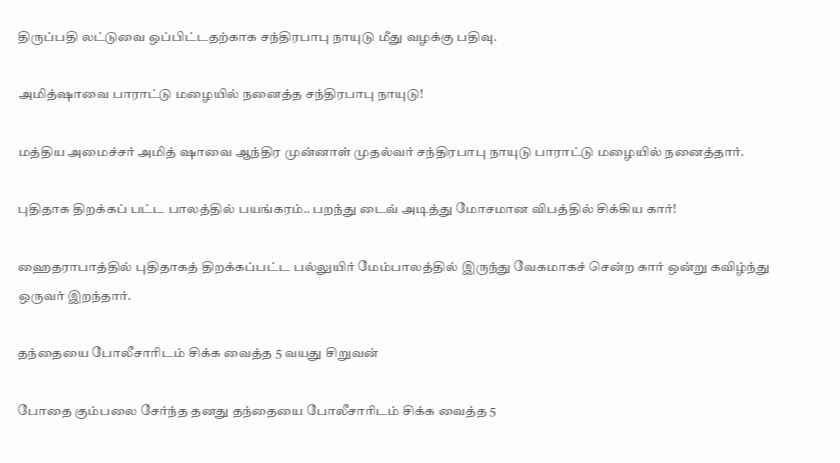திருப்பதி லட்டுவை ஒப்பிட்டதற்காக சந்திரபாபு நாயுடு மீது வழக்கு பதிவு.

அமித்ஷாவை பாராட்டு மழையில் நனைத்த சந்திரபாபு நாயுடு!

மத்திய அமைச்சர் அமித் ஷாவை ஆந்திர முன்னாள் முதல்வர் சந்திரபாபு நாயுடு பாராட்டு மழையில் நனைத்தார்.

புதிதாக திறக்கப் பட்ட பாலத்தில் பயங்கரம்.. பறந்து டைவ் அடித்து மோசமான விபத்தில் சிக்கிய கார்!

ஹைதராபாத்தில் புதிதாகத் திறக்கப்பட்ட பல்லுயிர் மேம்பாலத்தில் இருந்து வேகமாகச் சென்ற கார் ஒன்று கவிழ்ந்து ஒருவர் இறந்தார்.

தந்தையை போலீசாரிடம் சிக்க வைத்த 5 வயது சிறுவன்

போதை கும்பலை சேர்ந்த தனது தந்தையை போலீசாரிடம் சிக்க வைத்த 5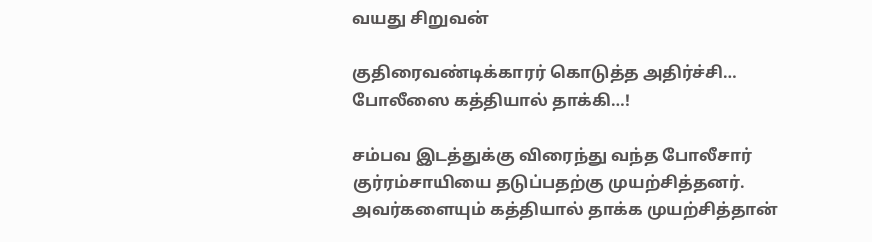வயது சிறுவன்

குதிரைவண்டிக்காரர் கொடுத்த அதிர்ச்சி… போலீஸை கத்தியால் தாக்கி…!

சம்பவ இடத்துக்கு விரைந்து வந்த போலீசார் குர்ரம்சாயியை தடுப்பதற்கு முயற்சித்தனர். அவர்களையும் கத்தியால் தாக்க முயற்சித்தான்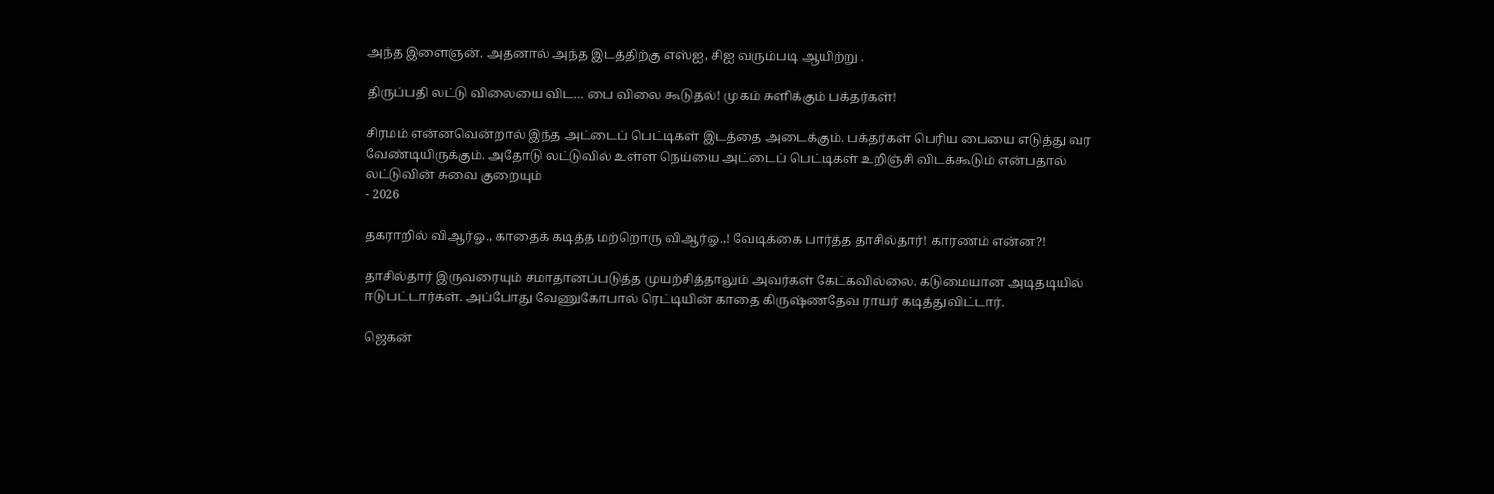அந்த இளைஞன். அதனால் அந்த இடத்திற்கு எஸ்ஐ, சிஐ வரும்படி ஆயிற்று .

திருப்பதி லட்டு விலையை விட… பை விலை கூடுதல்! முகம் சுளிக்கும் பக்தர்கள்!

சிரமம் என்னவென்றால் இந்த அட்டைப் பெட்டிகள் இடத்தை அடைக்கும். பக்தர்கள் பெரிய பையை எடுத்து வர வேண்டியிருக்கும். அதோடு லட்டுவில் உள்ள நெய்யை அட்டைப் பெட்டிகள் உறிஞ்சி விடக்கூடும் என்பதால் லட்டுவின் சுவை குறையும்
- 2026

தகராறில் விஆர்ஓ., காதைக் கடித்த மற்றொரு விஆர்ஓ.,! வேடிக்கை பார்த்த தாசில்தார்! காரணம் என்ன?!

தாசில்தார் இருவரையும் சமாதானப்படுத்த முயற்சித்தாலும் அவர்கள் கேட்கவில்லை. கடுமையான அடிதடியில் ஈடுபட்டார்கள். அப்போது வேணுகோபால் ரெட்டியின் காதை கிருஷ்ணதேவ ராயர் கடித்துவிட்டார்.

ஜெகன்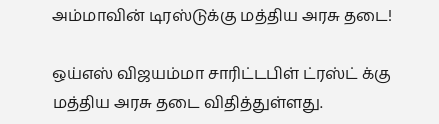அம்மாவின் டிரஸ்டுக்கு மத்திய அரசு தடை!

ஒய்எஸ் விஜயம்மா சாரிட்டபிள் ட்ரஸ்ட் க்கு மத்திய அரசு தடை விதித்துள்ளது.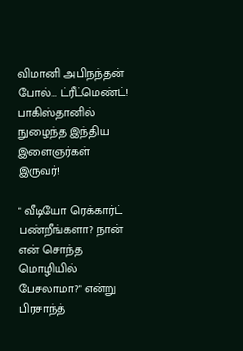விமானி அபிநந்தன் போல்… ட்ரீட்மெண்ட்! பாகிஸ்தானில் நுழைந்த இந்திய இளைஞர்கள் இருவர்!

" வீடியோ ரெக்கார்ட் பண்றீங்களா? நான் என் சொந்த மொழியில் பேசலாமா?" என்று பிரசாந்த்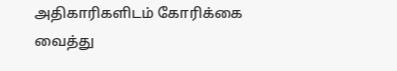அதிகாரிகளிடம் கோரிக்கை வைத்து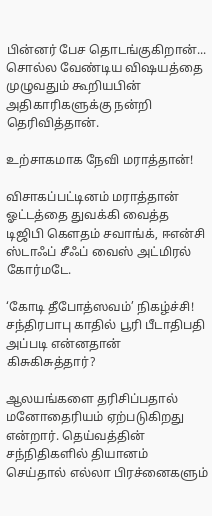பின்னர் பேச தொடங்குகிறான்... சொல்ல வேண்டிய விஷயத்தை முழுவதும் கூறியபின் அதிகாரிகளுக்கு நன்றி தெரிவித்தான்.

உற்சாகமாக நேவி மராத்தான்!

விசாகப்பட்டினம் மராத்தான் ஓட்டத்தை துவக்கி வைத்த டிஜிபி கௌதம் சவாங்க், ஈஎன்சி ஸ்டாஃப் சீஃப் வைஸ் அட்மிரல் கோர்மடே.

‘கோடி தீபோத்ஸவம்’ நிகழ்ச்சி! சந்திரபாபு காதில் பூரி பீடாதிபதி அப்படி என்னதான் கிசுகிசுத்தார்?

ஆலயங்களை தரிசிப்பதால் மனோதைரியம் ஏற்படுகிறது என்றார். தெய்வத்தின் சந்நிதிகளில் தியானம் செய்தால் எல்லா பிரச்னைகளும்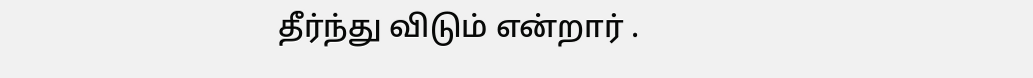தீர்ந்து விடும் என்றார் .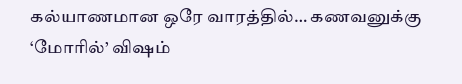கல்யாணமான ஒரே வாரத்தில்… கணவனுக்கு ‘மோரில்’ விஷம்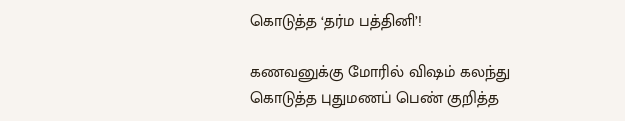கொடுத்த ‘தர்ம பத்தினி’!

கணவனுக்கு மோரில் விஷம் கலந்து கொடுத்த புதுமணப் பெண் குறித்த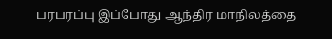பரபரப்பு இப்போது ஆந்திர மாநிலத்தை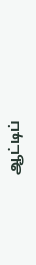ஆட்டிப்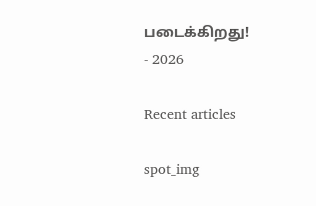படைக்கிறது!
- 2026

Recent articles

spot_img